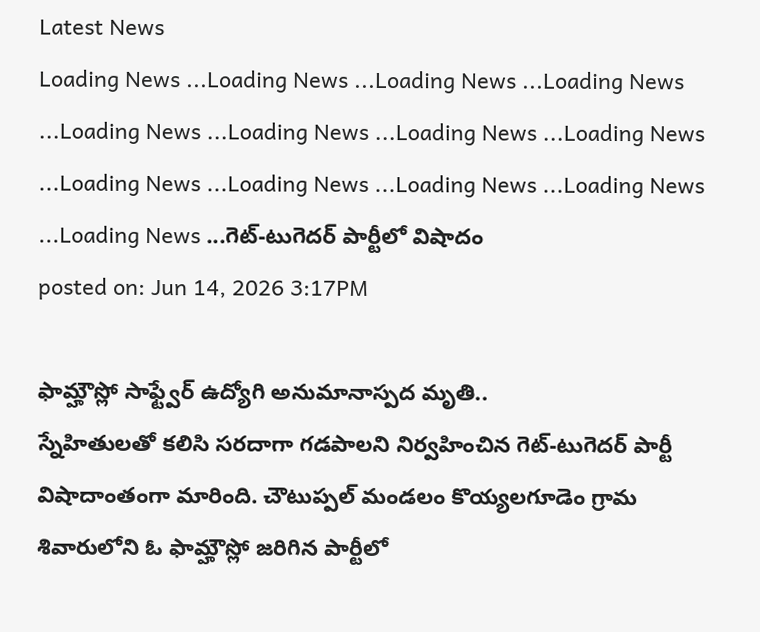Latest News
Loading News ...Loading News ...Loading News ...Loading News ...Loading News ...Loading News ...Loading News ...Loading News ...Loading News ...Loading News ...Loading News ...Loading News ...Loading News ...గెట్-టుగెదర్ పార్టీలో విషాదం
posted on: Jun 14, 2026 3:17PM

ఫామ్హౌస్లో సాఫ్ట్వేర్ ఉద్యోగి అనుమానాస్పద మృతి..
స్నేహితులతో కలిసి సరదాగా గడపాలని నిర్వహించిన గెట్-టుగెదర్ పార్టీ విషాదాంతంగా మారింది. చౌటుప్పల్ మండలం కొయ్యలగూడెం గ్రామ శివారులోని ఓ ఫామ్హౌస్లో జరిగిన పార్టీలో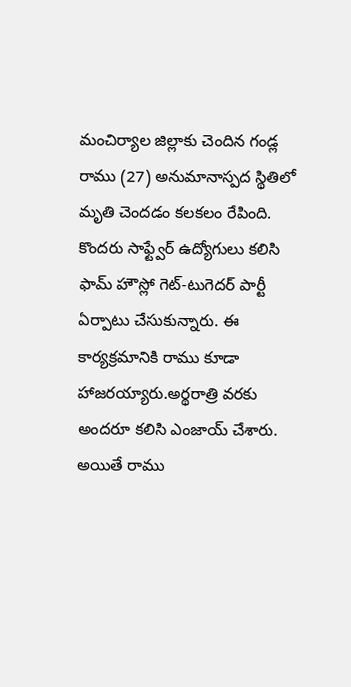మంచిర్యాల జిల్లాకు చెందిన గండ్ల రాము (27) అనుమానాస్పద స్థితిలో మృతి చెందడం కలకలం రేపింది. కొందరు సాఫ్ట్వేర్ ఉద్యోగులు కలిసి ఫామ్ హౌస్లో గెట్-టుగెదర్ పార్టీ ఏర్పాటు చేసుకున్నారు. ఈ కార్యక్రమానికి రాము కూడా హాజరయ్యారు.అర్థరాత్రి వరకు అందరూ కలిసి ఎంజాయ్ చేశారు. అయితే రాము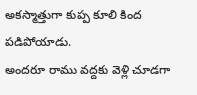అకస్మాత్తుగా కుప్ప కూలి కింద పడిపోయాడు.
అందరూ రాము వద్దకు వెళ్లి చూడగా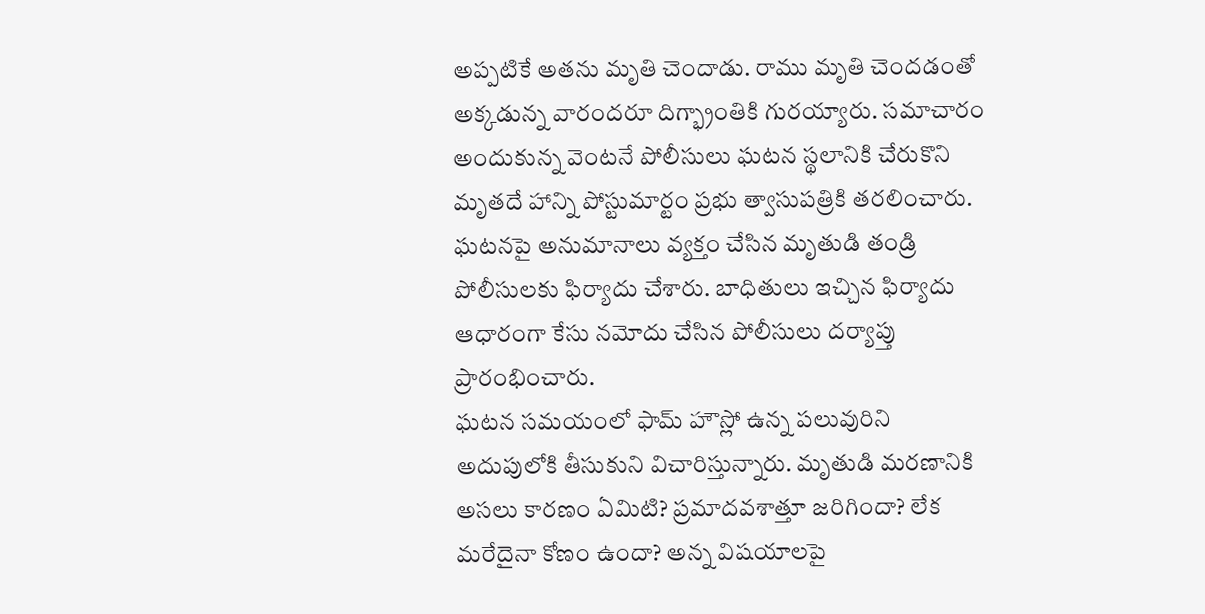అప్పటికే అతను మృతి చెందాడు. రాము మృతి చెందడంతో అక్కడున్న వారందరూ దిగ్భ్రాంతికి గురయ్యారు. సమాచారం అందుకున్న వెంటనే పోలీసులు ఘటన స్థలానికి చేరుకొని మృతదే హాన్ని పోస్టుమార్టం ప్రభు త్వాసుపత్రికి తరలించారు. ఘటనపై అనుమానాలు వ్యక్తం చేసిన మృతుడి తండ్రి పోలీసులకు ఫిర్యాదు చేశారు. బాధితులు ఇచ్చిన ఫిర్యాదు ఆధారంగా కేసు నమోదు చేసిన పోలీసులు దర్యాప్తు ప్రారంభించారు.
ఘటన సమయంలో ఫామ్ హౌస్లో ఉన్న పలువురిని అదుపులోకి తీసుకుని విచారిస్తున్నారు. మృతుడి మరణానికి అసలు కారణం ఏమిటి? ప్రమాదవశాత్తూ జరిగిందా? లేక మరేదైనా కోణం ఉందా? అన్న విషయాలపై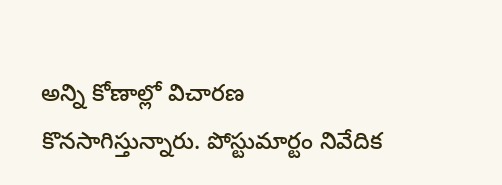అన్ని కోణాల్లో విచారణ కొనసాగిస్తున్నారు. పోస్టుమార్టం నివేదిక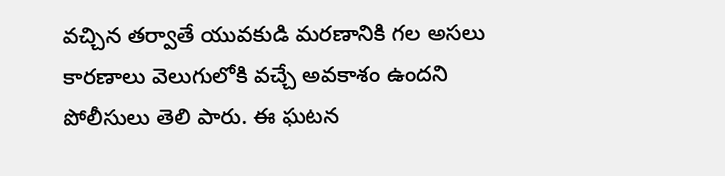వచ్చిన తర్వాతే యువకుడి మరణానికి గల అసలు కారణాలు వెలుగులోకి వచ్చే అవకాశం ఉందని పోలీసులు తెలి పారు. ఈ ఘటన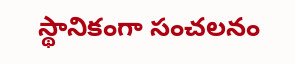స్థానికంగా సంచలనం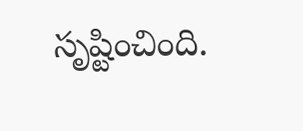సృష్టించింది.